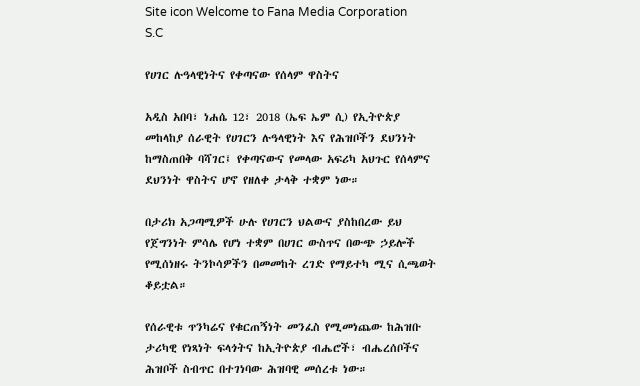Site icon Welcome to Fana Media Corporation S.C

የሀገር ሉዓላዊነትና የቀጣናው የሰላም ዋስትና

አዲስ አበባ፣ ነሐሴ 12፣ 2018 (ኤፍ ኤም ሲ) የኢትዮጵያ መከላከያ ሰራዊት የሀገርን ሉዓላዊነት እና የሕዝቦችን ደህንነት ከማስጠበቅ ባሻገር፤ የቀጣናውና የመላው አፍሪካ አህጉር የሰላምና ደህንነት ዋስትና ሆኖ የዘለቀ ታላቅ ተቋም ነው።

በታሪክ አጋጣሚዎች ሁሉ የሀገርን ህልውና ያስከበረው ይህ የጀግንነት ምሳሌ የሆነ ተቋም በሀገር ውስጥና በውጭ ኃይሎች የሚሰነዘሩ ትንኮሳዎችን በመመከት ረገድ የማይተካ ሚና ሲጫወት ቆይቷል።

የሰራዊቱ ጥንካሬና የቁርጠኝነት መንፈስ የሚመነጨው ከሕዝቡ ታሪካዊ የነጻነት ፍላጎትና ከኢትዮጵያ ብሔሮች፣ ብሔረሰቦችና ሕዝቦች ስብጥር በተገነባው ሕዝባዊ መሰረቱ ነው።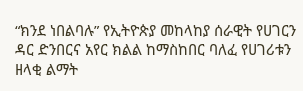“ክንደ ነበልባሉ” የኢትዮጵያ መከላከያ ሰራዊት የሀገርን ዳር ድንበርና አየር ክልል ከማስከበር ባለፈ የሀገሪቱን ዘላቂ ልማት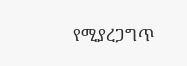የሚያረጋግጥ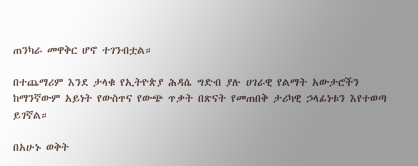ጠንካራ መዋቅር ሆኖ ተገንብቷል።

በተጨማሪም እንደ ታላቁ የኢትዮጵያ ሕዳሴ ግድብ ያሉ ሀገራዊ የልማት አውታሮችን ከማንኛውም አይነት የውስጥና የውጭ ጥቃት በጽናት የመጠበቅ ታሪካዊ ኃላፊነቱን እየተወጣ ይገኛል።

በአሁኑ ወቅት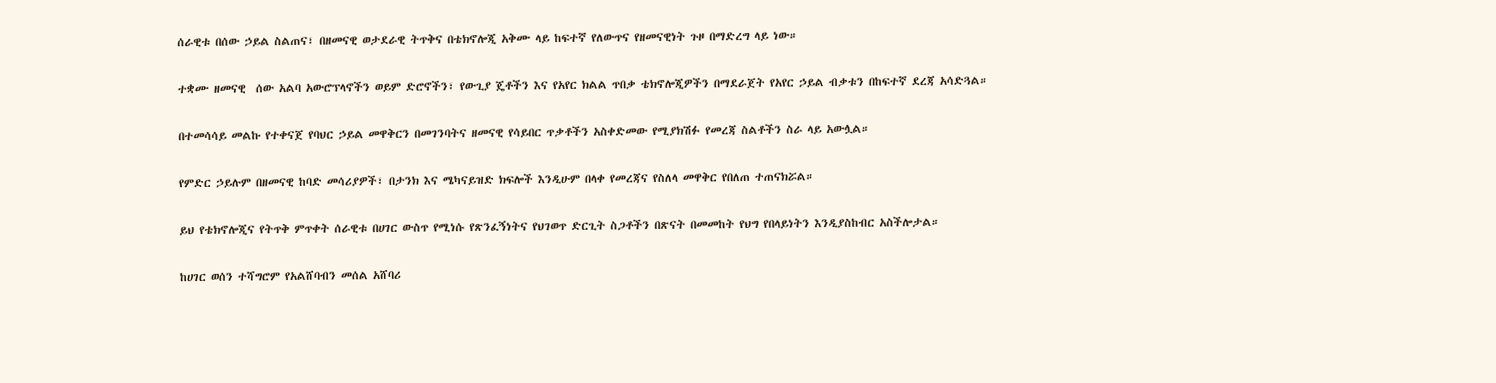ሰራዊቱ በሰው ኃይል ስልጠና፣ በዘመናዊ ወታደራዊ ትጥቅና በቴክኖሎጂ አቅሙ ላይ ከፍተኛ የለውጥና የዘመናዊነት ጉዞ በማድረግ ላይ ነው።

ተቋሙ ዘመናዊ  ሰው አልባ አውሮፕላኖችን ወይም ድሮኖችን፣ የውጊያ ጄቶችን እና የአየር ክልል ጥበቃ ቴክኖሎጂዎችን በማደራጀት የአየር ኃይል ብቃቱን በከፍተኛ ደረጃ አሳድጓል።

በተመሳሳይ መልኩ የተቀናጀ የባህር ኃይል መዋቅርን በመገንባትና ዘመናዊ የሳይበር ጥቃቶችን አስቀድመው የሚያክሽፉ የመረጃ ስልቶችን ስራ ላይ አውሏል።

የምድር ኃይሉም በዘመናዊ ከባድ መሳሪያዎች፣ በታንክ እና ሜካናይዝድ ክፍሎች እንዲሁም በላቀ የመረጃና የስለላ መዋቅር የበለጠ ተጠናክሯል።

ይህ የቴክኖሎጂና የትጥቅ ምጥቀት ሰራዊቱ በሀገር ውስጥ የሚነሱ የጽንፈኝነትና የህገወጥ ድርጊት ስጋቶችን በጽናት በመመከት የህግ የበላይነትን እንዲያስከብር አስችሎታል።

ከሀገር ወሰን ተሻግሮም የአልሸባብን መሰል አሸባሪ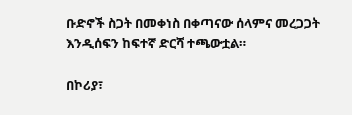ቡድኖች ስጋት በመቀነስ በቀጣናው ሰላምና መረጋጋት እንዲሰፍን ከፍተኛ ድርሻ ተጫውቷል።

በኮሪያ፣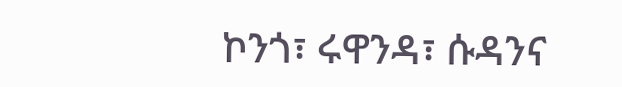ኮንጎ፣ ሩዋንዳ፣ ሱዳንና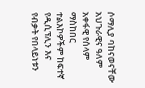ሶማሊያ ባከናወናቸው አህጉራዊና ዓለም አቀፋዊ የሰላም ማስከበር ተልእኮዎችም ከፍተኛ የዲሲፕሊን እና የብቃት የበላይነቱን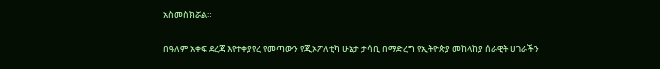አስመስክሯል።

በዓለም አቀፍ ደረጃ እየተቀያየረ የመጣውን የጂኦፖለቲካ ሁኔታ ታሳቢ በማድረግ የኢትዮጵያ መከላከያ ሰራዊት ሀገራችን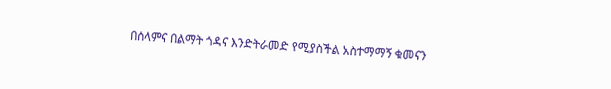በሰላምና በልማት ጎዳና እንድትራመድ የሚያስችል አስተማማኝ ቁመናን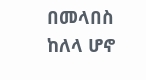በመላበስ ከለላ ሆኖ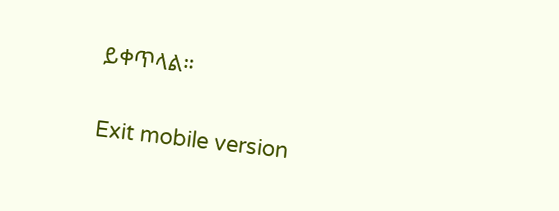ይቀጥላል።

Exit mobile version